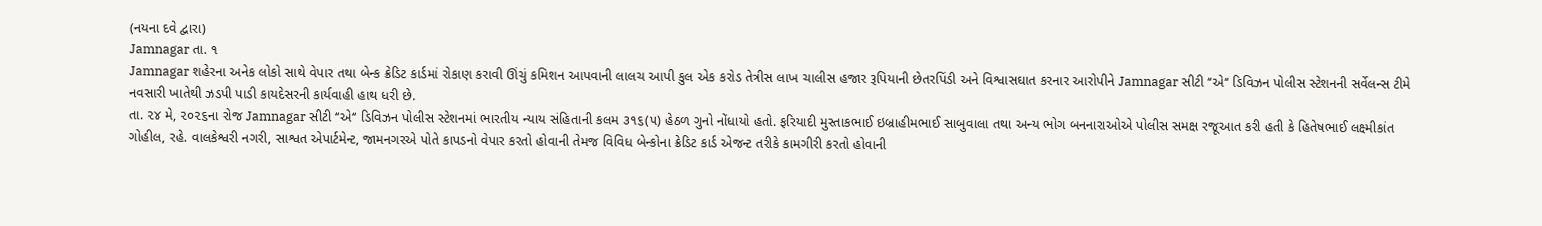(નયના દવે દ્વારા)
Jamnagar તા. ૧
Jamnagar શહેરના અનેક લોકો સાથે વેપાર તથા બેન્ક ક્રેડિટ કાર્ડમાં રોકાણ કરાવી ઊંચું કમિશન આપવાની લાલચ આપી કુલ એક કરોડ તેત્રીસ લાખ ચાલીસ હજાર રૂપિયાની છેતરપિંડી અને વિશ્વાસઘાત કરનાર આરોપીને Jamnagar સીટી ‘‘એ‘‘ ડિવિઝન પોલીસ સ્ટેશનની સર્વેલન્સ ટીમે નવસારી ખાતેથી ઝડપી પાડી કાયદેસરની કાર્યવાહી હાથ ધરી છે.
તા. ૨૪ મે, ૨૦૨૬ના રોજ Jamnagar સીટી ‘‘એ‘‘ ડિવિઝન પોલીસ સ્ટેશનમાં ભારતીય ન્યાય સંહિતાની કલમ ૩૧૬(૫) હેઠળ ગુનો નોંધાયો હતો. ફરિયાદી મુસ્તાકભાઈ ઇબ્રાહીમભાઈ સાબુવાલા તથા અન્ય ભોગ બનનારાઓએ પોલીસ સમક્ષ રજૂઆત કરી હતી કે હિતેષભાઈ લક્ષ્મીકાંત ગોહીલ, રહે. વાલકેશ્વરી નગરી, સાશ્વત એપાર્ટમેન્ટ, જામનગરએ પોતે કાપડનો વેપાર કરતો હોવાની તેમજ વિવિધ બેન્કોના ક્રેડિટ કાર્ડ એજન્ટ તરીકે કામગીરી કરતો હોવાની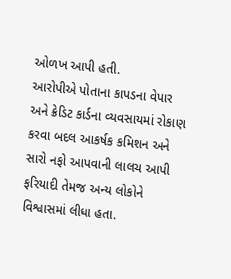ઓળખ આપી હતી.
આરોપીએ પોતાના કાપડના વેપાર અને ક્રેડિટ કાર્ડના વ્યવસાયમાં રોકાણ કરવા બદલ આકર્ષક કમિશન અને સારો નફો આપવાની લાલચ આપી ફરિયાદી તેમજ અન્ય લોકોને વિશ્વાસમાં લીધા હતા.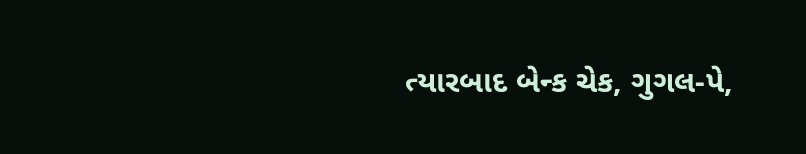ત્યારબાદ બેન્ક ચેક, ગુગલ-પે,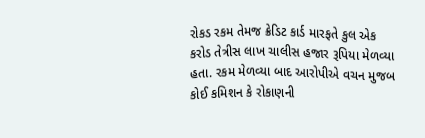રોકડ રકમ તેમજ ક્રેડિટ કાર્ડ મારફતે કુલ એક કરોડ તેત્રીસ લાખ ચાલીસ હજાર રૂપિયા મેળવ્યા હતા. રકમ મેળવ્યા બાદ આરોપીએ વચન મુજબ કોઈ કમિશન કે રોકાણની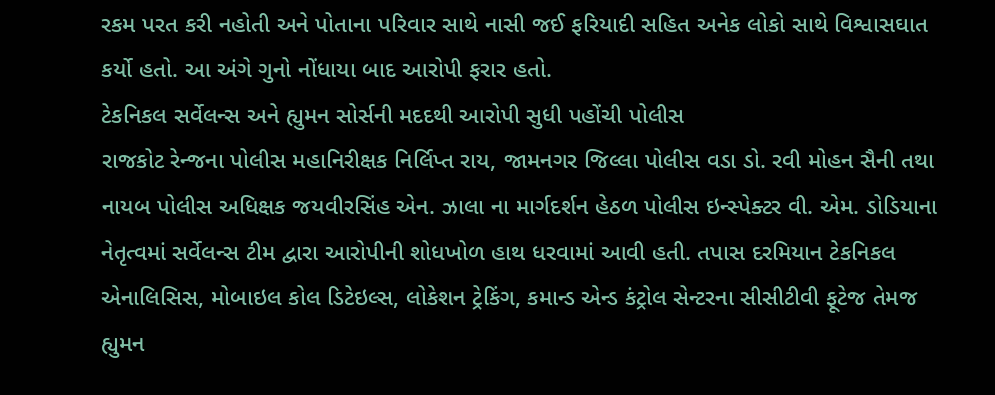રકમ પરત કરી નહોતી અને પોતાના પરિવાર સાથે નાસી જઈ ફરિયાદી સહિત અનેક લોકો સાથે વિશ્વાસઘાત કર્યો હતો. આ અંગે ગુનો નોંધાયા બાદ આરોપી ફરાર હતો.
ટેકનિકલ સર્વેલન્સ અને હ્યુમન સોર્સની મદદથી આરોપી સુધી પહોંચી પોલીસ
રાજકોટ રેન્જના પોલીસ મહાનિરીક્ષક નિર્લિપ્ત રાય, જામનગર જિલ્લા પોલીસ વડા ડો. રવી મોહન સૈની તથા નાયબ પોલીસ અધિક્ષક જયવીરસિંહ એન. ઝાલા ના માર્ગદર્શન હેઠળ પોલીસ ઇન્સ્પેક્ટર વી. એમ. ડોડિયાના નેતૃત્વમાં સર્વેલન્સ ટીમ દ્વારા આરોપીની શોધખોળ હાથ ધરવામાં આવી હતી. તપાસ દરમિયાન ટેકનિકલ એનાલિસિસ, મોબાઇલ કોલ ડિટેઇલ્સ, લોકેશન ટ્રેકિંગ, કમાન્ડ એન્ડ કંટ્રોલ સેન્ટરના સીસીટીવી ફૂટેજ તેમજ હ્યુમન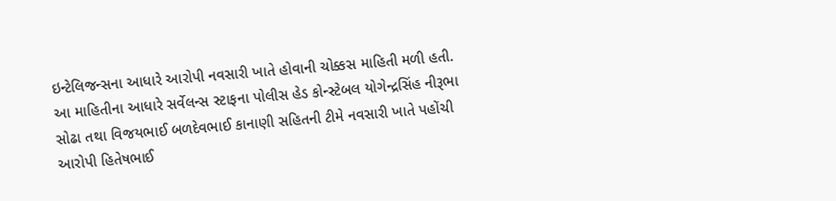ઇન્ટેલિજન્સના આધારે આરોપી નવસારી ખાતે હોવાની ચોક્કસ માહિતી મળી હતી.
આ માહિતીના આધારે સર્વેલન્સ સ્ટાફના પોલીસ હેડ કોન્સ્ટેબલ યોગેન્દ્રસિંહ નીરૂભા સોઢા તથા વિજયભાઈ બળદેવભાઈ કાનાણી સહિતની ટીમે નવસારી ખાતે પહોંચી આરોપી હિતેષભાઈ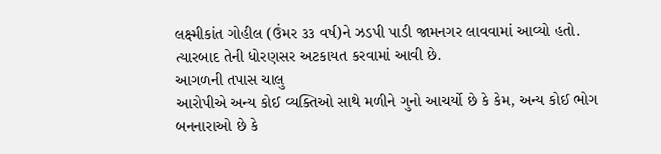લક્ષ્મીકાંત ગોહીલ (ઉંમર ૩૩ વર્ષ)ને ઝડપી પાડી જામનગર લાવવામાં આવ્યો હતો. ત્યારબાદ તેની ધોરણસર અટકાયત કરવામાં આવી છે.
આગળની તપાસ ચાલુ
આરોપીએ અન્ય કોઈ વ્યક્તિઓ સાથે મળીને ગુનો આચર્યો છે કે કેમ, અન્ય કોઈ ભોગ બનનારાઓ છે કે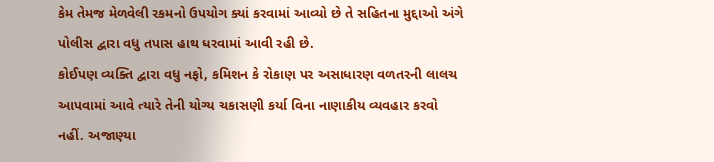કેમ તેમજ મેળવેલી રકમનો ઉપયોગ ક્યાં કરવામાં આવ્યો છે તે સહિતના મુદ્દાઓ અંગે પોલીસ દ્વારા વધુ તપાસ હાથ ધરવામાં આવી રહી છે.
કોઈપણ વ્યક્તિ દ્વારા વધુ નફો, કમિશન કે રોકાણ પર અસાધારણ વળતરની લાલચ આપવામાં આવે ત્યારે તેની યોગ્ય ચકાસણી કર્યા વિના નાણાકીય વ્યવહાર કરવો નહીં. અજાણ્યા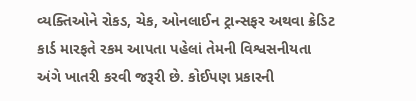વ્યક્તિઓને રોકડ, ચેક, ઓનલાઈન ટ્રાન્સફર અથવા ક્રેડિટ કાર્ડ મારફતે રકમ આપતા પહેલાં તેમની વિશ્વસનીયતા અંગે ખાતરી કરવી જરૂરી છે. કોઈપણ પ્રકારની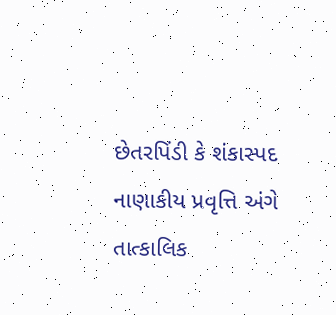છેતરપિંડી કે શંકાસ્પદ નાણાકીય પ્રવૃત્તિ અંગે તાત્કાલિક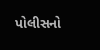પોલીસનો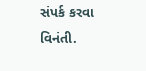સંપર્ક કરવા વિનંતી.